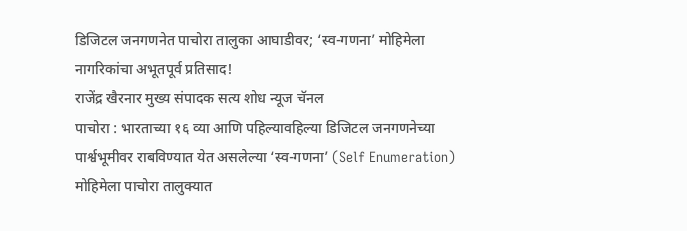डिजिटल जनगणनेत पाचोरा तालुका आघाडीवर; ‘स्व-गणना’ मोहिमेला नागरिकांचा अभूतपूर्व प्रतिसाद!
राजेंद्र खैरनार मुख्य संपादक सत्य शोध न्यूज चॅनल
पाचोरा : भारताच्या १६ व्या आणि पहिल्यावहिल्या डिजिटल जनगणनेच्या पार्श्वभूमीवर राबविण्यात येत असलेल्या ‘स्व-गणना’ (Self Enumeration) मोहिमेला पाचोरा तालुक्यात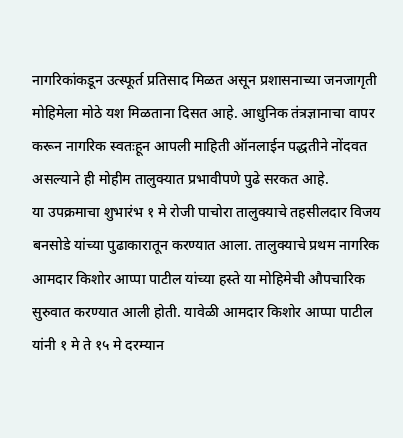नागरिकांकडून उत्स्फूर्त प्रतिसाद मिळत असून प्रशासनाच्या जनजागृती मोहिमेला मोठे यश मिळताना दिसत आहे. आधुनिक तंत्रज्ञानाचा वापर करून नागरिक स्वतःहून आपली माहिती ऑनलाईन पद्धतीने नोंदवत असल्याने ही मोहीम तालुक्यात प्रभावीपणे पुढे सरकत आहे.
या उपक्रमाचा शुभारंभ १ मे रोजी पाचोरा तालुक्याचे तहसीलदार विजय बनसोडे यांच्या पुढाकारातून करण्यात आला. तालुक्याचे प्रथम नागरिक आमदार किशोर आप्पा पाटील यांच्या हस्ते या मोहिमेची औपचारिक सुरुवात करण्यात आली होती. यावेळी आमदार किशोर आप्पा पाटील यांनी १ मे ते १५ मे दरम्यान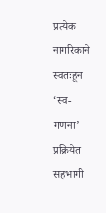प्रत्येक नागरिकाने स्वतःहून ‘स्व-गणना’ प्रक्रियेत सहभागी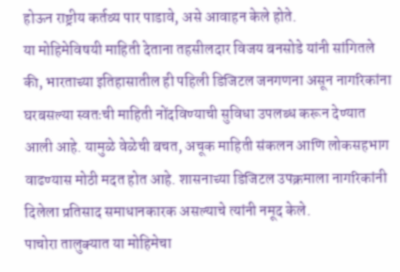होऊन राष्ट्रीय कर्तव्य पार पाडावे, असे आवाहन केले होते.
या मोहिमेविषयी माहिती देताना तहसीलदार विजय बनसोडे यांनी सांगितले की, भारताच्या इतिहासातील ही पहिली डिजिटल जनगणना असून नागरिकांना घरबसल्या स्वतःची माहिती नोंदविण्याची सुविधा उपलब्ध करून देण्यात आली आहे. यामुळे वेळेची बचत, अचूक माहिती संकलन आणि लोकसहभाग वाढण्यास मोठी मदत होत आहे. शासनाच्या डिजिटल उपक्रमाला नागरिकांनी दिलेला प्रतिसाद समाधानकारक असल्याचे त्यांनी नमूद केले.
पाचोरा तालुक्यात या मोहिमेचा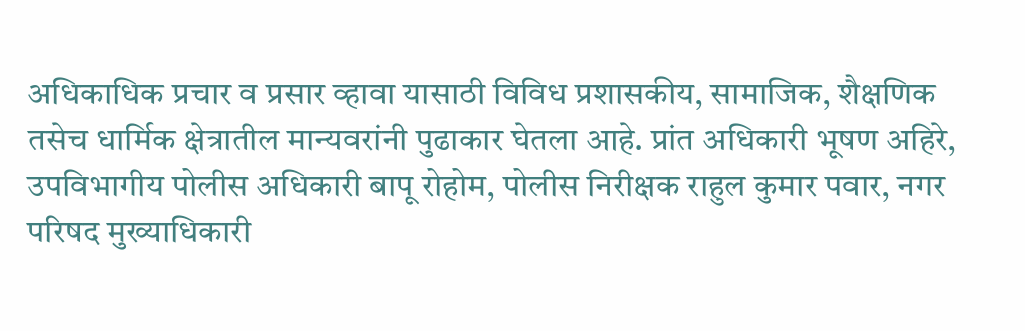अधिकाधिक प्रचार व प्रसार व्हावा यासाठी विविध प्रशासकीय, सामाजिक, शैक्षणिक तसेच धार्मिक क्षेत्रातील मान्यवरांनी पुढाकार घेतला आहे. प्रांत अधिकारी भूषण अहिरे, उपविभागीय पोलीस अधिकारी बापू रोहोम, पोलीस निरीक्षक राहुल कुमार पवार, नगर परिषद मुख्याधिकारी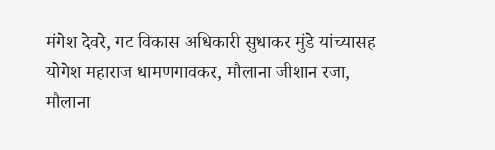मंगेश देवरे, गट विकास अधिकारी सुधाकर मुंडे यांच्यासह योगेश महाराज धामणगावकर, मौलाना जीशान रजा, मौलाना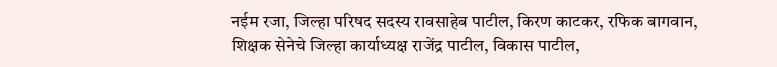नईम रजा, जिल्हा परिषद सदस्य रावसाहेब पाटील, किरण काटकर, रफिक बागवान, शिक्षक सेनेचे जिल्हा कार्याध्यक्ष राजेंद्र पाटील, विकास पाटील,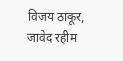विजय ठाकूर, जावेद रहीम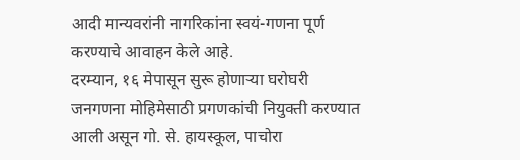आदी मान्यवरांनी नागरिकांना स्वयं-गणना पूर्ण करण्याचे आवाहन केले आहे.
दरम्यान, १६ मेपासून सुरू होणाऱ्या घरोघरी जनगणना मोहिमेसाठी प्रगणकांची नियुक्ती करण्यात आली असून गो. से. हायस्कूल, पाचोरा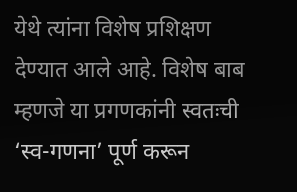येथे त्यांना विशेष प्रशिक्षण देण्यात आले आहे. विशेष बाब म्हणजे या प्रगणकांनी स्वतःची ‘स्व-गणना’ पूर्ण करून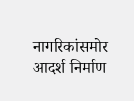नागरिकांसमोर आदर्श निर्माण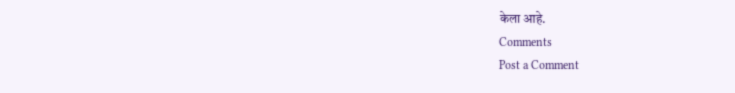केला आहे.
Comments
Post a Comment